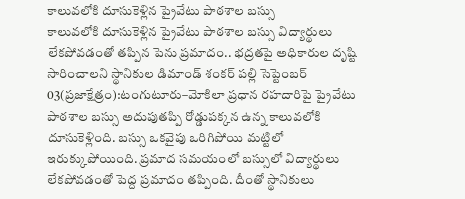కాలువలోకి దూసుకెళ్లిన ప్రైవేటు పాఠశాల బస్సు
కాలువలోకి దూసుకెళ్లిన ప్రైవేటు పాఠశాల బస్సు విద్యార్థులు లేకపోవడంతో తప్పిన పెను ప్రమాదం.. భద్రతపై అధికారుల దృష్టి సారించాలని స్థానికుల డిమాండ్ శంకర్ పల్లి సెప్టెంబర్ 03(ప్రజాక్షేత్రం):టంగుటూరు–మోకిలా ప్రధాన రహదారిపై ప్రైవేటు పాఠశాల బస్సు అదుపుతప్పి రోడ్డుపక్కన ఉన్న కాలువలోకి దూసుకెళ్లింది. బస్సు ఒకవైపు ఒరిగిపోయి మట్టిలో ఇరుక్కుపోయింది. ప్రమాద సమయంలో బస్సులో విద్యార్థులు లేకపోవడంతో పెద్ద ప్రమాదం తప్పింది. దీంతో స్థానికులు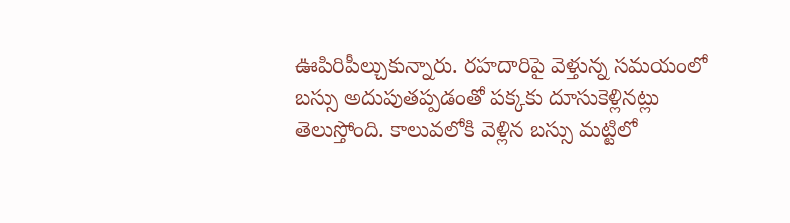ఊపిరిపీల్చుకున్నారు. రహదారిపై వెళ్తున్న సమయంలో బస్సు అదుపుతప్పడంతో పక్కకు దూసుకెళ్లినట్లు తెలుస్తోంది. కాలువలోకి వెళ్లిన బస్సు మట్టిలో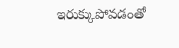ఇరుక్కుపోవడంతో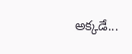అక్కడే...